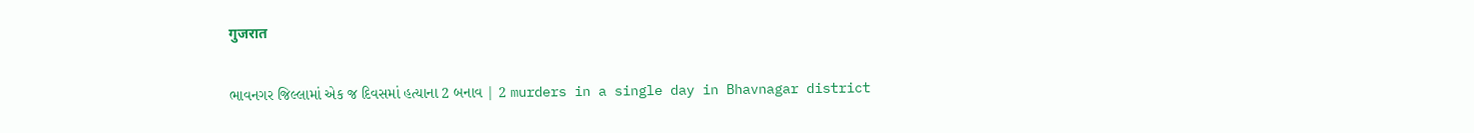गुजरात

ભાવનગર જિલ્લામાં એક જ દિવસમાં હત્યાના 2 બનાવ | 2 murders in a single day in Bhavnagar district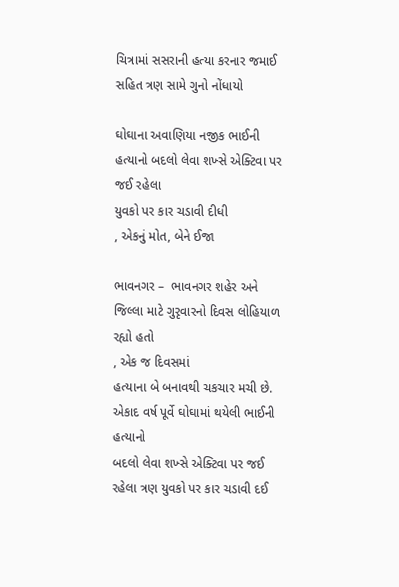ચિત્રામાં સસરાની હત્યા કરનાર જમાઈ સહિત ત્રણ સામે ગુનો નોંધાયો

ઘોઘાના અવાણિયા નજીક ભાઈની હત્યાનો બદલો લેવા શખ્સે એક્ટિવા પર જઈ રહેલા
યુવકો પર કાર ચડાવી દીધી
, એકનું મોત, બેને ઈજા

ભાવનગર –  ભાવનગર શહેર અને
જિલ્લા માટે ગુરૃવારનો દિવસ લોહિયાળ રહ્યો હતો
, એક જ દિવસમાં
હત્યાના બે બનાવથી ચકચાર મચી છે. એકાદ વર્ષ પૂર્વે ઘોઘામાં થયેલી ભાઈની હત્યાનો
બદલો લેવા શખ્સે એક્ટિવા પર જઈ રહેલા ત્રણ યુવકો પર કાર ચડાવી દઈ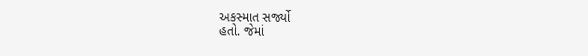અકસ્માત સર્જ્યો
હતો. જેમાં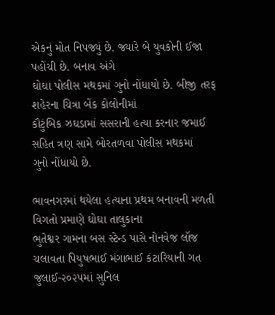એકનું મોત નિપજ્યું છે. જ્યારે બે યુવકોની ઈજા પહોંચી છે. બનાવ અંગે
ઘોઘા પોલીસ મથકમાં ગુનો નોંધાયો છે. બીજી તરફ શહેરના ચિત્રા બેંક કોલોનીમાં
કૌટુંબિક ઝઘડામાં સસરાની હત્યા કરનાર જમાઈ સહિત ત્રણ સામે બોરતળવા પોલીસ મથકમાં
ગુનો નોંધાયો છે.

ભાવનગરમાં થયેલા હત્યાના પ્રથમ બનાવની મળતી વિગતો પ્રમાણે ઘોઘા તાલુકાના
ભુતેશ્વર ગામના બસ સ્ટેન્ડ પાસે નોનવેજ લૉજ ચલાવતા પિયુષભાઈ મંગાભાઈ કંટારિયાની ગત
જુલાઈ-૨૦૨૫માં સુનિલ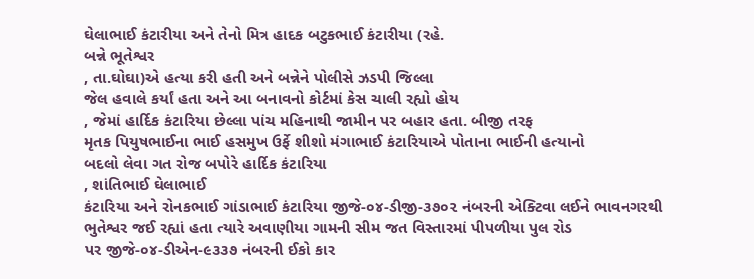ઘેલાભાઈ કંટારીયા અને તેનો મિત્ર હાદક બટુકભાઈ કંટારીયા (રહે.
બન્ને ભૂતેશ્વર
, તા.ઘોઘા)એ હત્યા કરી હતી અને બન્નેને પોલીસે ઝડપી જિલ્લા
જેલ હવાલે કર્યાં હતા અને આ બનાવનો કોર્ટમાં કેસ ચાલી રહ્યો હોય
, જેમાં હાર્દિક કંટારિયા છેલ્લા પાંચ મહિનાથી જામીન પર બહાર હતા. બીજી તરફ
મૃતક પિયુષભાઈના ભાઈ હસમુખ ઉર્ફે શીશો મંગાભાઈ કંટારિયાએ પોતાના ભાઈની હત્યાનો
બદલો લેવા ગત રોજ બપોરે હાર્દિક કંટારિયા
, શાંતિભાઈ ઘેલાભાઈ
કંટારિયા અને રોનકભાઈ ગાંડાભાઈ કંટારિયા જીજે-૦૪-ડીજી-૩૭૦૨ નંબરની એક્ટિવા લઈને ભાવનગરથી
ભુતેશ્વર જઈ રહ્યાં હતા ત્યારે અવાણીયા ગામની સીમ જત વિસ્તારમાં પીપળીયા પુલ રોડ
પર જીજે-૦૪-ડીએન-૯૩૩૭ નંબરની ઈકો કાર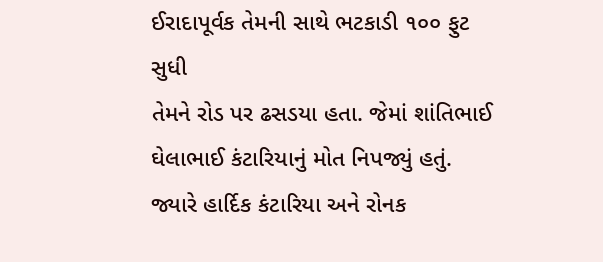ઈરાદાપૂર્વક તેમની સાથે ભટકાડી ૧૦૦ ફુટ સુધી
તેમને રોડ પર ઢસડયા હતા. જેમાં શાંતિભાઈ ઘેલાભાઈ કંટારિયાનું મોત નિપજ્યું હતું.
જ્યારે હાર્દિક કંટારિયા અને રોનક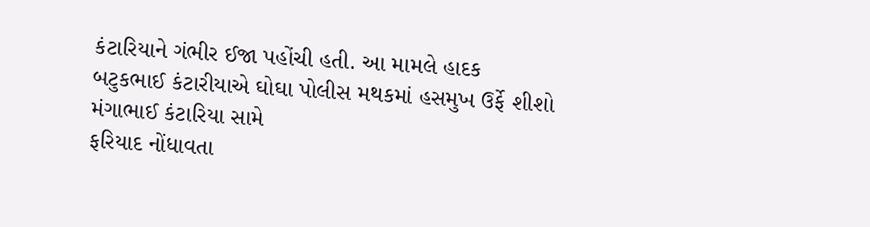કંટારિયાને ગંભીર ઈજા પહોંચી હતી. આ મામલે હાદક
બટુકભાઈ કંટારીયાએ ઘોઘા પોલીસ મથકમાં હસમુખ ઉર્ફે શીશો મંગાભાઈ કંટારિયા સામે
ફરિયાદ નોંધાવતા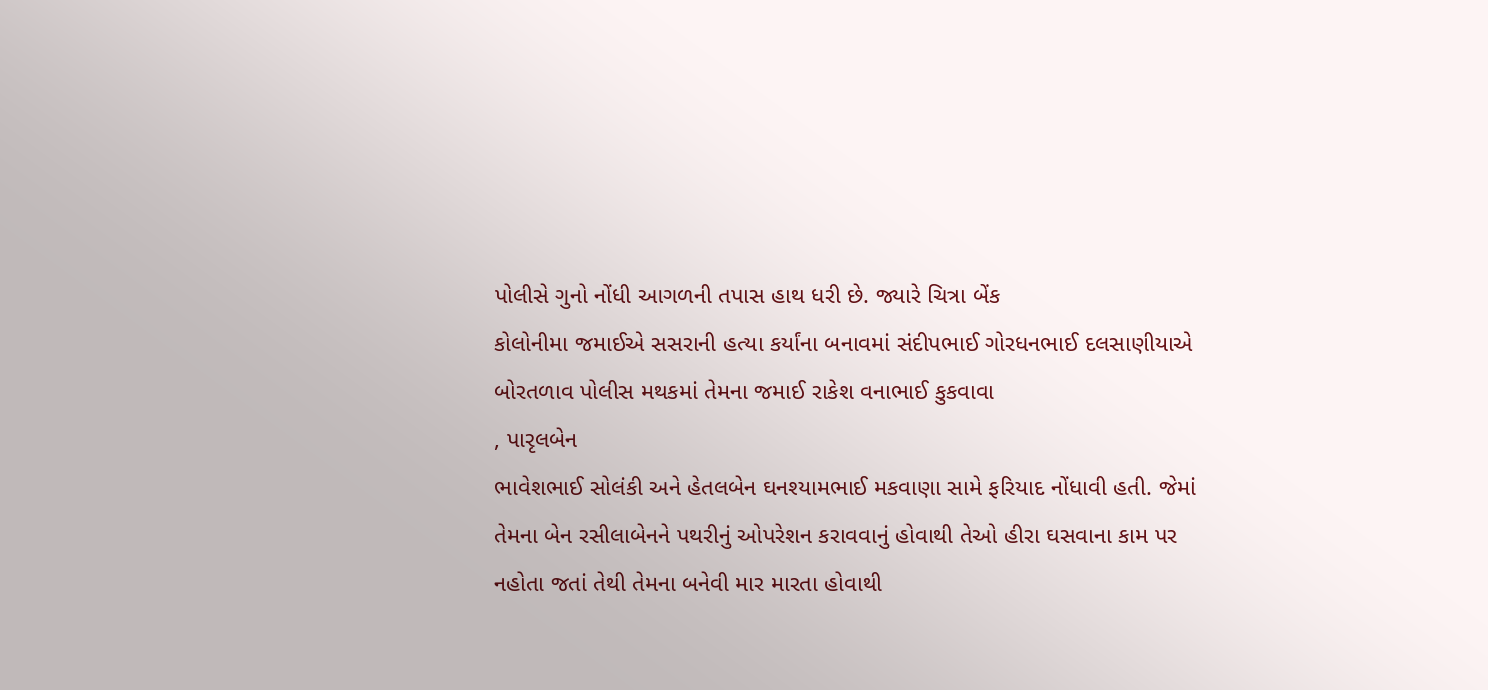પોલીસે ગુનો નોંધી આગળની તપાસ હાથ ધરી છે. જ્યારે ચિત્રા બેંક
કોલોનીમા જમાઈએ સસરાની હત્યા કર્યાંના બનાવમાં સંદીપભાઈ ગોરધનભાઈ દલસાણીયાએ
બોરતળાવ પોલીસ મથકમાં તેમના જમાઈ રાકેશ વનાભાઈ કુકવાવા
, પારૃલબેન
ભાવેશભાઈ સોલંકી અને હેતલબેન ઘનશ્યામભાઈ મકવાણા સામે ફરિયાદ નોંધાવી હતી. જેમાં
તેમના બેન રસીલાબેનને પથરીનું ઓપરેશન કરાવવાનું હોવાથી તેઓ હીરા ઘસવાના કામ પર
નહોતા જતાં તેથી તેમના બનેવી માર મારતા હોવાથી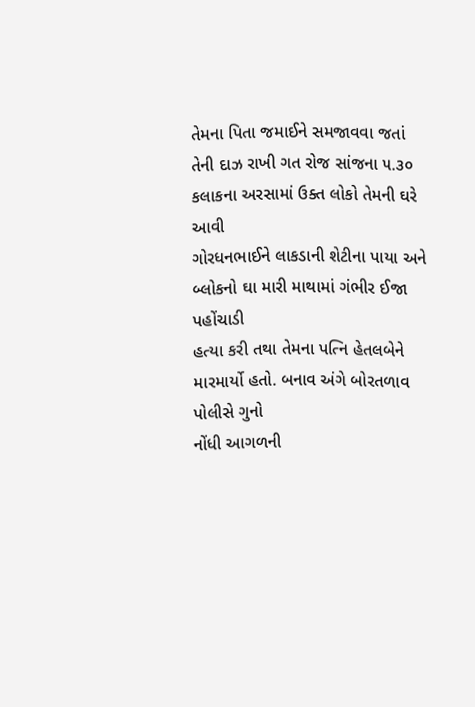તેમના પિતા જમાઈને સમજાવવા જતાં
તેની દાઝ રાખી ગત રોજ સાંજના ૫.૩૦ કલાકના અરસામાં ઉક્ત લોકો તેમની ઘરે આવી
ગોરધનભાઈને લાકડાની શેટીના પાયા અને બ્લોકનો ઘા મારી માથામાં ગંભીર ઈજા પહોંચાડી
હત્યા કરી તથા તેમના પત્નિ હેતલબેને મારમાર્યો હતો. બનાવ અંગે બોરતળાવ પોલીસે ગુનો
નોંધી આગળની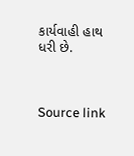કાર્યવાહી હાથ ધરી છે.



Source link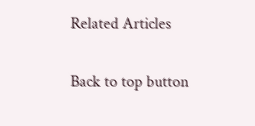Related Articles

Back to top button